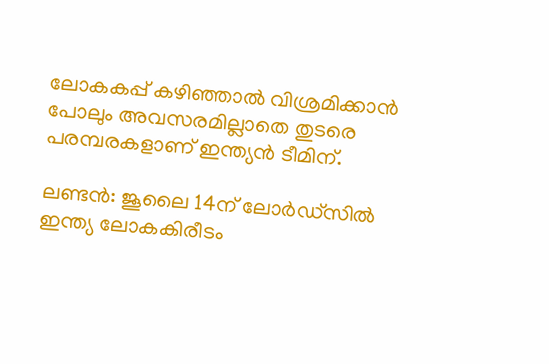ലോകകപ്പ് കഴിഞ്ഞാൽ വിശ്രമിക്കാൻ പോലും അവസരമില്ലാതെ തുടരെ പരമ്പരകളാണ് ഇന്ത്യന്‍ ടീമിന്.

ലണ്ടന്‍: ജൂലൈ 14ന് ലോര്‍ഡ്സിൽ ഇന്ത്യ ലോകകിരീടം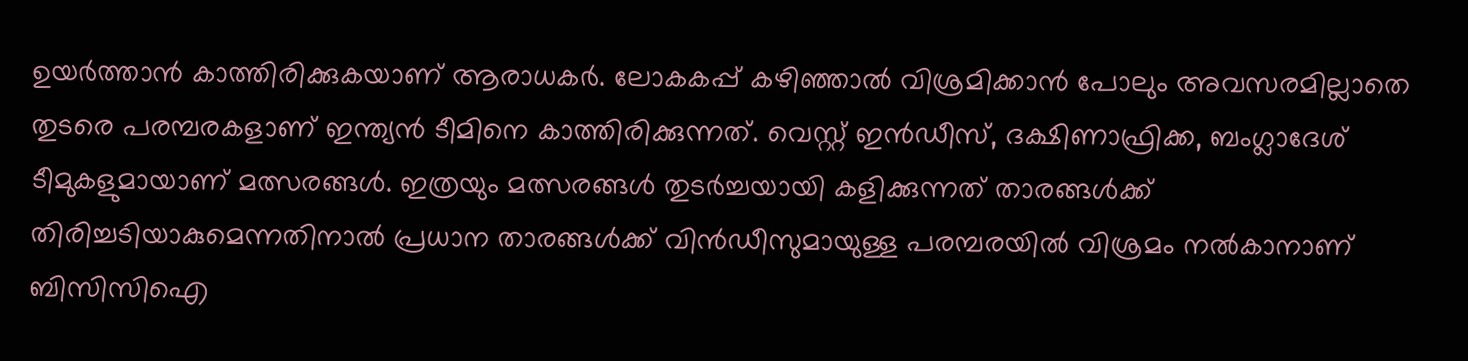ഉയർത്താൻ കാത്തിരിക്കുകയാണ് ആരാധകർ. ലോകകപ്പ് കഴിഞ്ഞാൽ വിശ്രമിക്കാൻ പോലും അവസരമില്ലാതെ തുടരെ പരമ്പരകളാണ് ഇന്ത്യന്‍ ടീമിനെ കാത്തിരിക്കുന്നത്. വെസ്റ്റ് ഇൻഡീസ്, ദക്ഷിണാഫ്രിക്ക, ബംഗ്ലാദേശ് ടീമുകളുമായാണ് മത്സരങ്ങൾ. ഇത്രയും മത്സരങ്ങൾ തുടർച്ചയായി കളിക്കുന്നത് താരങ്ങൾക്ക് തിരിച്ചടിയാകുമെന്നതിനാല്‍ പ്രധാന താരങ്ങള്‍ക്ക് വിൻഡീസുമായുള്ള പരമ്പരയിൽ വിശ്രമം നൽകാനാണ് ബിസിസിഐ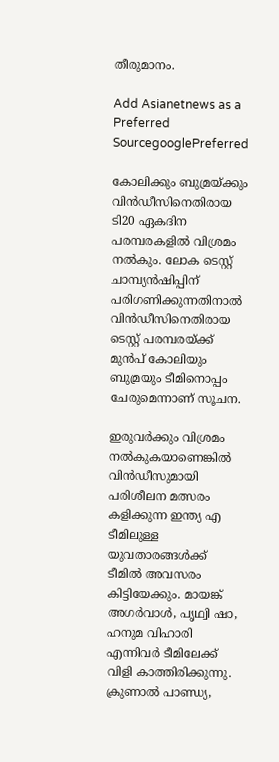തീരുമാനം.

Add Asianetnews as a Preferred SourcegooglePreferred

കോലിക്കും ബുമ്രയ്ക്കും വിൻഡീസിനെതിരായ ടി20 ഏകദിന പരമ്പരകളിൽ വിശ്രമം നൽകും. ലോക ടെസ്റ്റ് ചാമ്പ്യന്‍ഷിപ്പിന് പരിഗണിക്കുന്നതിനാൽ വിൻഡീസിനെതിരായ ടെസ്റ്റ് പരമ്പരയ്ക്ക് മുൻപ് കോലിയും ബുമ്രയും ടീമിനൊപ്പം ചേരുമെന്നാണ് സൂചന.

ഇരുവര്‍ക്കും വിശ്രമം നല്‍കുകയാണെങ്കില്‍ വിൻഡീസുമായി പരിശീലന മത്സരം കളിക്കുന്ന ഇന്ത്യ എ ടീമിലുള്ള യുവതാരങ്ങൾക്ക് ടീമില്‍ അവസരം കിട്ടിയേക്കും. മായങ്ക് അഗർവാൾ, പൃഥ്വി ഷാ, ഹനുമ വിഹാരി എന്നിവർ ടീമിലേക്ക് വിളി കാത്തിരിക്കുന്നു. ക്രുണാൽ പാണ്ഡ്യ,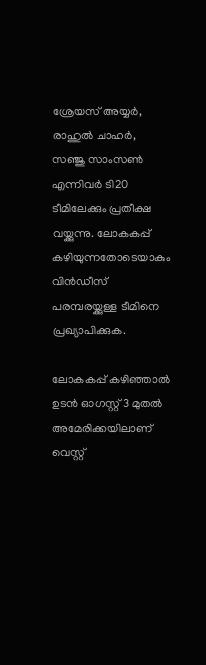ശ്രേയസ് അയ്യർ, രാഹുൽ ചാഹർ, സഞ്ജു സാംസൺ എന്നിവർ ടി20 ടീമിലേക്കും പ്രതീക്ഷ വയ്ക്കുന്നു. ലോകകപ്പ് കഴിയുന്നതോടെയാകും വിൻഡീസ് പരമ്പരയ്ക്കുള്ള ടീമിനെ പ്രഖ്യാപിക്കുക.

ലോകകപ്പ് കഴിഞ്ഞാല്‍ ഉടൻ ഓഗസ്റ്റ് 3 മുതൽ അമേരിക്കയിലാണ് വെസ്റ്റ്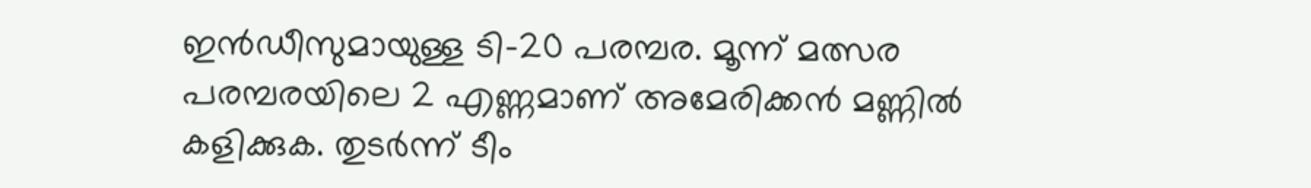ഇൻഡീസുമായുള്ള ടി-20 പരമ്പര. മൂന്ന് മത്സര പരമ്പരയിലെ 2 എണ്ണമാണ് അമേരിക്കൻ മണ്ണിൽ കളിക്കുക. തുടർന്ന് ടീം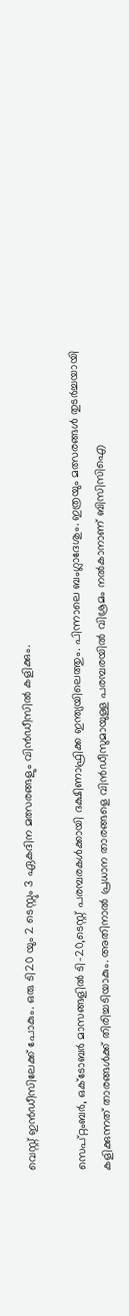വെസ്റ്റ് ഇൻഡീസിലേക്ക് പോകും. ഒരു ടി20 യും 2 ടെസ്റ്റും 3 ഏകദിന മത്സരങ്ങളും വിൻഡീസിൽ കളിക്കും.

സെപ്റ്റംബർ, ഒക്ടോബർ മാസങ്ങളിൽ ടി-20,ടെസ്റ്റ് പരമ്പരകൾക്കായി ദക്ഷിണാഫ്രിക്ക ഇന്ത്യയിലെത്തും. പിന്നാലെ ബംഗ്ലാദേശും. ഇത്രയും മത്സരങ്ങൾ തുടർച്ചയായി കളിക്കുന്നത് താരങ്ങൾക്ക് തിരിച്ചടിയാകും. അതിനാൽ പ്രധാന താരങ്ങളെ വിൻഡീസുമായുള്ള പരമ്പരയിൽ വിശ്രമം നൽകാനാണ് ബിസിസിഐ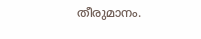തീരുമാനം.